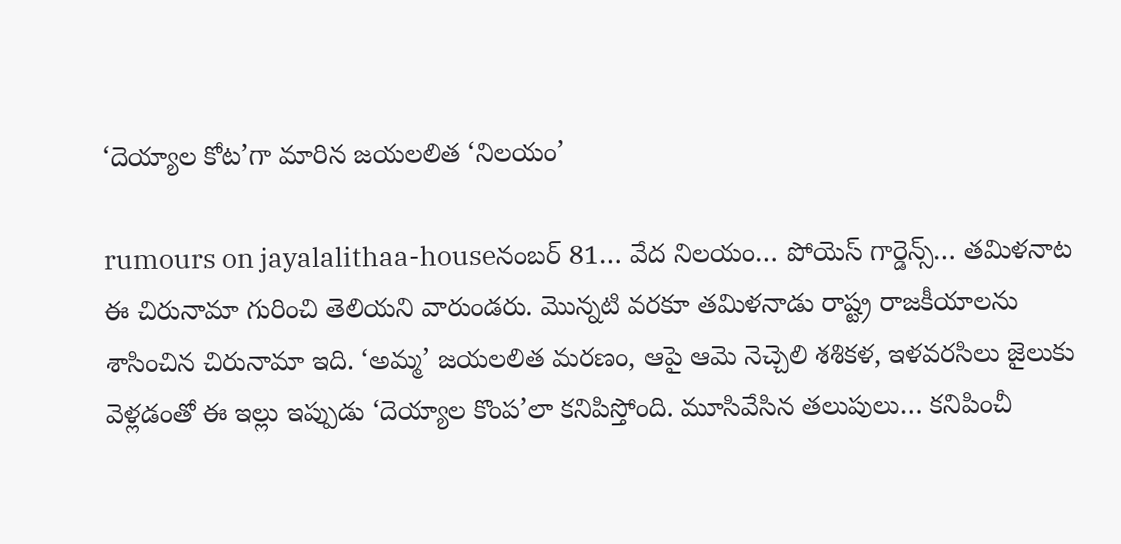‘దెయ్యాల కోట’గా మారిన జయలలిత ‘నిలయం’

rumours on jayalalithaa-houseనంబర్ 81… వేద నిలయం… పోయెస్ గార్డెన్స్… తమిళనాట ఈ చిరునామా గురించి తెలియని వారుండరు. మొన్నటి వరకూ తమిళనాడు రాష్ట్ర రాజకీయాలను శాసించిన చిరునామా ఇది. ‘అమ్మ’ జయలలిత మరణం, ఆపై ఆమె నెచ్చెలి శశికళ, ఇళవరసిలు జైలుకు వెళ్లడంతో ఈ ఇల్లు ఇప్పుడు ‘దెయ్యాల కొంప’లా కనిపిస్తోంది. మూసివేసిన తలుపులు… కనిపించీ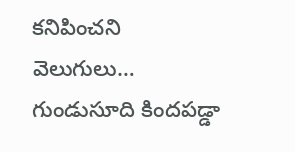కనిపించని వెలుగులు… గుండుసూది కిందపడ్డా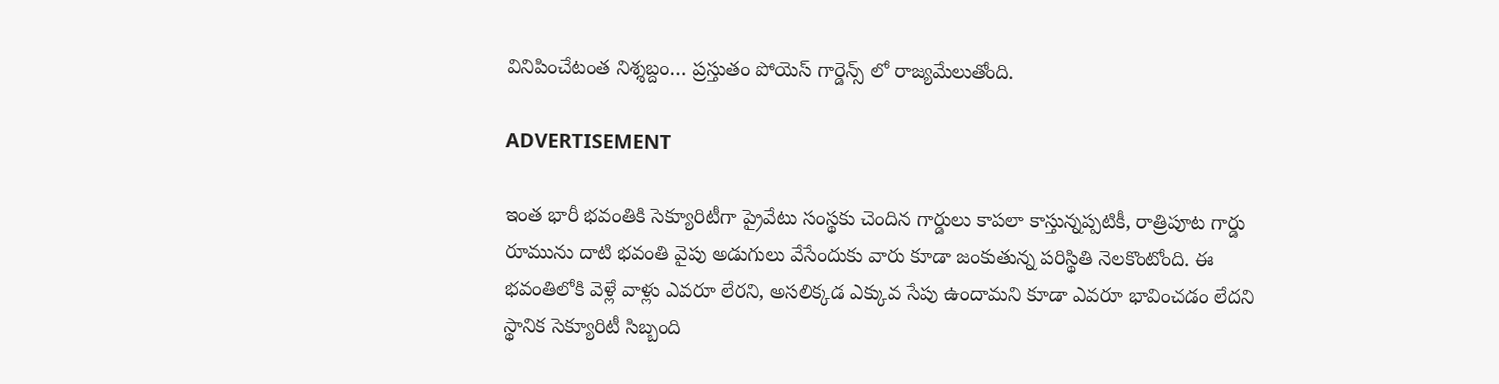వినిపించేటంత నిశ్శబ్దం… ప్రస్తుతం పోయెస్ గార్డెన్స్ లో రాజ్యమేలుతోంది.

ADVERTISEMENT

ఇంత భారీ భవంతికి సెక్యూరిటీగా ప్రైవేటు సంస్థకు చెందిన గార్డులు కాపలా కాస్తున్నప్పటికీ, రాత్రిపూట గార్డు రూమును దాటి భవంతి వైపు అడుగులు వేసేందుకు వారు కూడా జంకుతున్న పరిస్థితి నెలకొంటోంది. ఈ భవంతిలోకి వెళ్లే వాళ్లు ఎవరూ లేరని, అసలిక్కడ ఎక్కువ సేపు ఉందామని కూడా ఎవరూ భావించడం లేదని స్థానిక సెక్యూరిటీ సిబ్బంది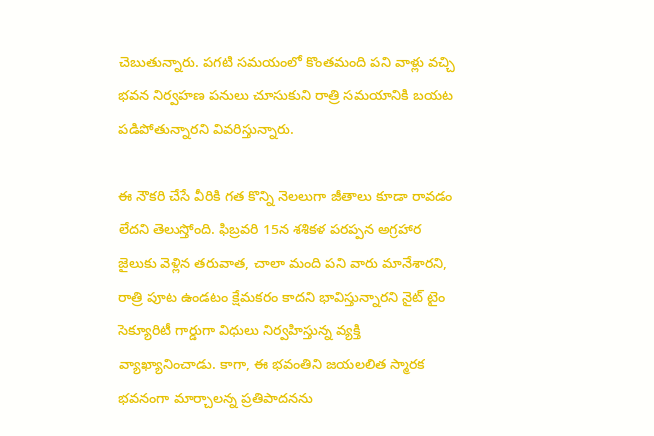చెబుతున్నారు. పగటి సమయంలో కొంతమంది పని వాళ్లు వచ్చి భవన నిర్వహణ పనులు చూసుకుని రాత్రి సమయానికి బయట పడిపోతున్నారని వివరిస్తున్నారు.

ఈ నౌకరి చేసే వీరికి గత కొన్ని నెలలుగా జీతాలు కూడా రావడం లేదని తెలుస్తోంది. ఫిబ్రవరి 15న శశికళ పరప్పన అగ్రహార జైలుకు వెళ్లిన తరువాత, చాలా మంది పని వారు మానేశారని, రాత్రి పూట ఉండటం క్షేమకరం కాదని భావిస్తున్నారని నైట్ టైం సెక్యూరిటీ గార్డుగా విధులు నిర్వహిస్తున్న వ్యక్తి వ్యాఖ్యానించాడు. కాగా, ఈ భవంతిని జయలలిత స్మారక భవనంగా మార్చాలన్న ప్రతిపాదనను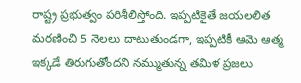రాష్ట్ర ప్రభుత్వం పరిశీలిస్తోంది. ఇప్పటికైతే జయలలిత మరణించి 5 నెలలు దాటుతుండగా, ఇప్పటికీ ఆమె ఆత్మ ఇక్కడే తిరుగుతోందని నమ్ముతున్న తమిళ ప్రజలు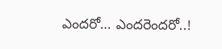ఎందరో… ఎందరెందరో..!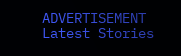ADVERTISEMENT
Latest Stories